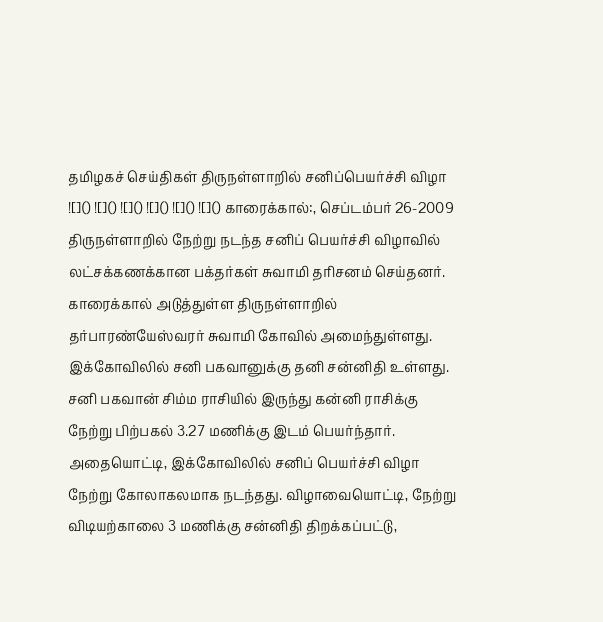தமிழகச் செய்திகள் திருநள்ளாறில் சனிப்பெயர்ச்சி விழா ![]() ![]() ![]() ![]() ![]() ![]() காரைக்கால்:, செப்டம்பர் 26-2009 திருநள்ளாறில் நேற்று நடந்த சனிப் பெயர்ச்சி விழாவில் லட்சக்கணக்கான பக்தர்கள் சுவாமி தரிசனம் செய்தனர். காரைக்கால் அடுத்துள்ள திருநள்ளாறில் தர்பாரண்யேஸ்வரர் சுவாமி கோவில் அமைந்துள்ளது. இக்கோவிலில் சனி பகவானுக்கு தனி சன்னிதி உள்ளது. சனி பகவான் சிம்ம ராசியில் இருந்து கன்னி ராசிக்கு நேற்று பிற்பகல் 3.27 மணிக்கு இடம் பெயர்ந்தார். அதையொட்டி, இக்கோவிலில் சனிப் பெயர்ச்சி விழா நேற்று கோலாகலமாக நடந்தது. விழாவையொட்டி, நேற்று விடியற்காலை 3 மணிக்கு சன்னிதி திறக்கப்பட்டு,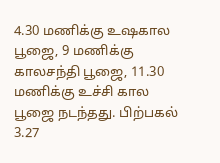4.30 மணிக்கு உஷகால பூஜை, 9 மணிக்கு காலசந்தி பூஜை, 11.30 மணிக்கு உச்சி கால பூஜை நடந்தது. பிற்பகல் 3.27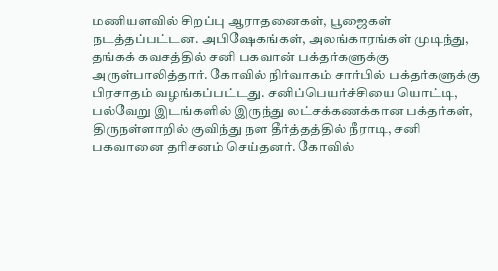மணியளவில் சிறப்பு ஆராதனைகள், பூஜைகள் நடத்தப்பட்டன. அபிஷேகங்கள், அலங்காரங்கள் முடிந்து, தங்கக் கவசத்தில் சனி பகவான் பக்தர்களுக்கு அருள்பாலித்தார். கோவில் நிர்வாகம் சார்பில் பக்தர்களுக்கு பிரசாதம் வழங்கப்பட்டது. சனிப்பெயர்ச்சியை யொட்டி, பல்வேறு இடங்களில் இருந்து லட்சக்கணக்கான பக்தர்கள், திருநள்ளாறில் குவிந்து நள தீர்த்தத்தில் நீராடி, சனி பகவானை தரிசனம் செய்தனர். கோவில்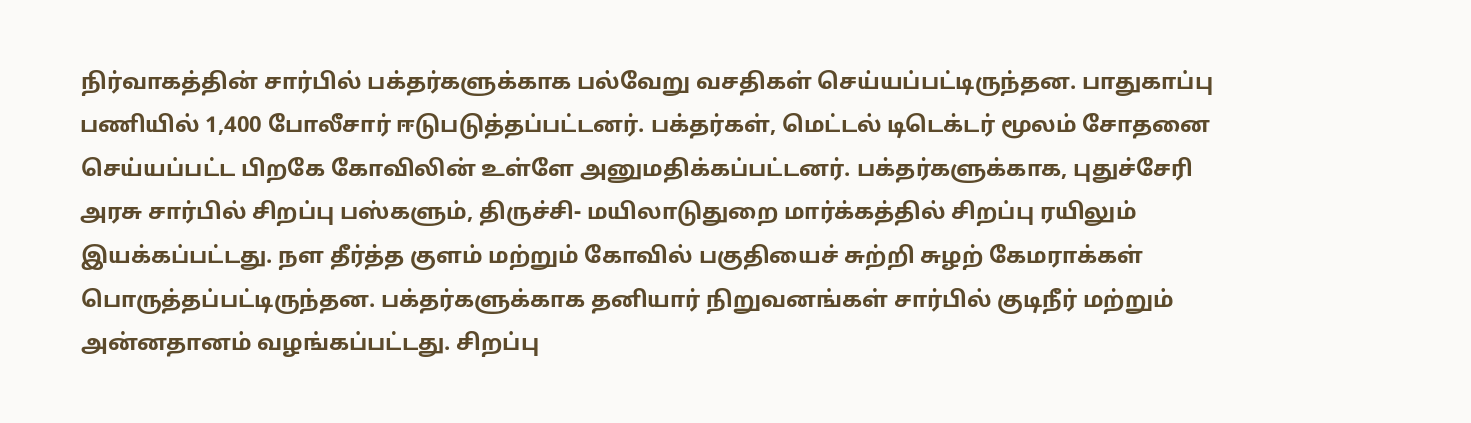நிர்வாகத்தின் சார்பில் பக்தர்களுக்காக பல்வேறு வசதிகள் செய்யப்பட்டிருந்தன. பாதுகாப்பு பணியில் 1,400 போலீசார் ஈடுபடுத்தப்பட்டனர். பக்தர்கள், மெட்டல் டிடெக்டர் மூலம் சோதனை செய்யப்பட்ட பிறகே கோவிலின் உள்ளே அனுமதிக்கப்பட்டனர். பக்தர்களுக்காக, புதுச்சேரி அரசு சார்பில் சிறப்பு பஸ்களும், திருச்சி- மயிலாடுதுறை மார்க்கத்தில் சிறப்பு ரயிலும் இயக்கப்பட்டது. நள தீர்த்த குளம் மற்றும் கோவில் பகுதியைச் சுற்றி சுழற் கேமராக்கள் பொருத்தப்பட்டிருந்தன. பக்தர்களுக்காக தனியார் நிறுவனங்கள் சார்பில் குடிநீர் மற்றும் அன்னதானம் வழங்கப்பட்டது. சிறப்பு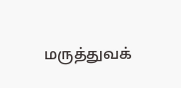மருத்துவக்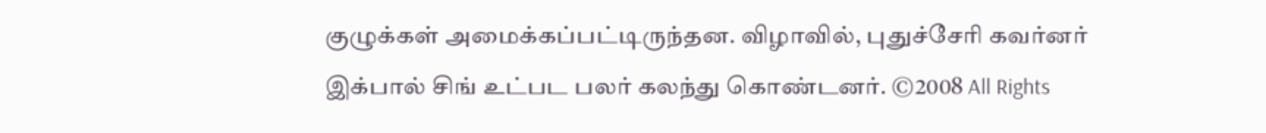குழுக்கள் அமைக்கப்பட்டிருந்தன. விழாவில், புதுச்சேரி கவர்னர் இக்பால் சிங் உட்பட பலர் கலந்து கொண்டனர். ©2008 All Rights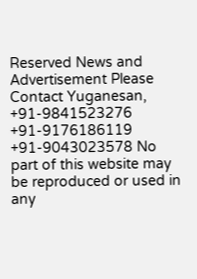Reserved News and Advertisement Please Contact Yuganesan, +91-9841523276 +91-9176186119 +91-9043023578 No part of this website may be reproduced or used in any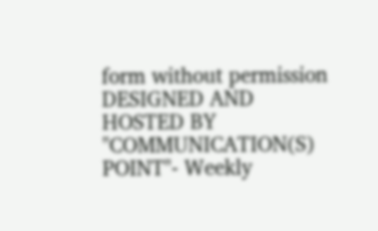form without permission DESIGNED AND HOSTED BY "COMMUNICATION(S) POINT"- Weekly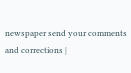newspaper send your comments and corrections |